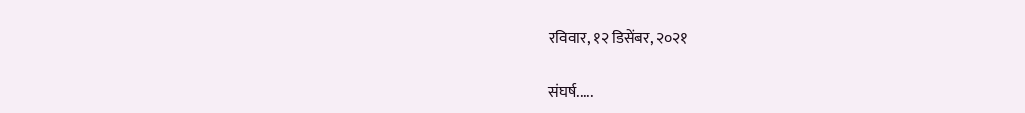रविवार, १२ डिसेंबर, २०२१

संघर्ष.....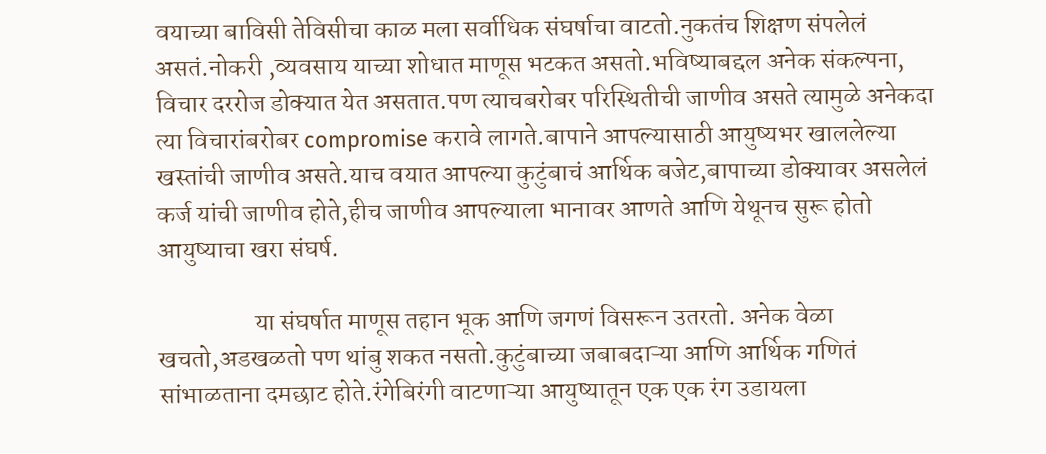वयाच्या बाविसी तेविसीचा काळ मला सर्वाधिक संघर्षाचा वाटतो.नुकतंच शिक्षण संपलेलं असतं.नोकरी ,व्यवसाय याच्या शोधात माणूस भटकत असतो.भविष्याबद्दल अनेक संकल्पना, विचार दररोज डोक्यात येत असतात.पण त्याचबरोबर परिस्थितीची जाणीव असते त्यामुळे अनेकदा त्या विचारांबरोबर compromise करावे लागते.बापाने आपल्यासाठी आयुष्यभर खाललेल्या खस्तांची जाणीव असते.याच वयात आपल्या कुटुंबाचं आर्थिक बजेट,बापाच्या डोक्यावर असलेलं कर्ज यांची जाणीव होते,हीच जाणीव आपल्याला भानावर आणते आणि येथूनच सुरू होतो आयुष्याचा खरा संघर्ष.

                   या संघर्षात माणूस तहान भूक आणि जगणं विसरून उतरतो. अनेक वेळा खचतो,अडखळतो पण थांबु शकत नसतो.कुटुंबाच्या जबाबदाऱ्या आणि आर्थिक गणितं सांभाळताना दमछाट होते.रंगेबिरंगी वाटणाऱ्या आयुष्यातून एक एक रंग उडायला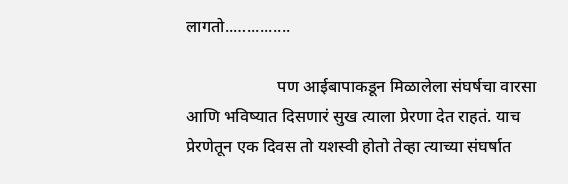लागतो..…..........

                      पण आईबापाकडून मिळालेला संघर्षचा वारसा आणि भविष्यात दिसणारं सुख त्याला प्रेरणा देत राहतं. याच प्रेरणेतून एक दिवस तो यशस्वी होतो तेव्हा त्याच्या संघर्षात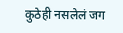कुठेही नसलेलं जग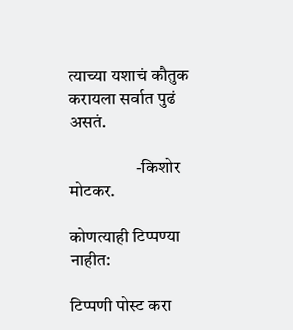त्याच्या यशाचं कौतुक करायला सर्वात पुढं असतं.

                   -किशोर मोटकर.

कोणत्याही टिप्पण्‍या नाहीत:

टिप्पणी पोस्ट करा